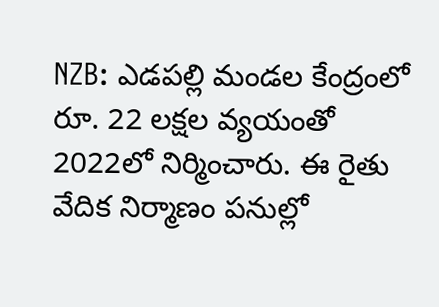NZB: ఎడపల్లి మండల కేంద్రంలో రూ. 22 లక్షల వ్యయంతో 2022లో నిర్మించారు. ఈ రైతు వేదిక నిర్మాణం పనుల్లో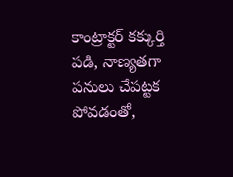కాంట్రాక్టర్ కక్కుర్తి పడి, నాణ్యతగా పనులు చేపట్టక పోవడంతో,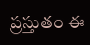ప్రస్తుతం ఈ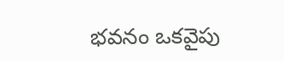భవనం ఒకవైపు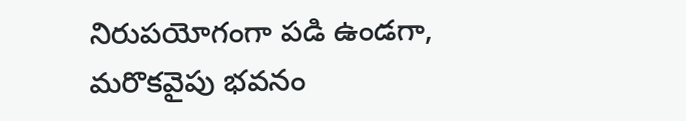నిరుపయోగంగా పడి ఉండగా, మరొకవైపు భవనం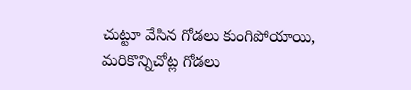చుట్టూ వేసిన గోడలు కుంగిపోయాయి, మరికొన్నిచోట్ల గోడలు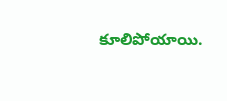కూలిపోయాయి.